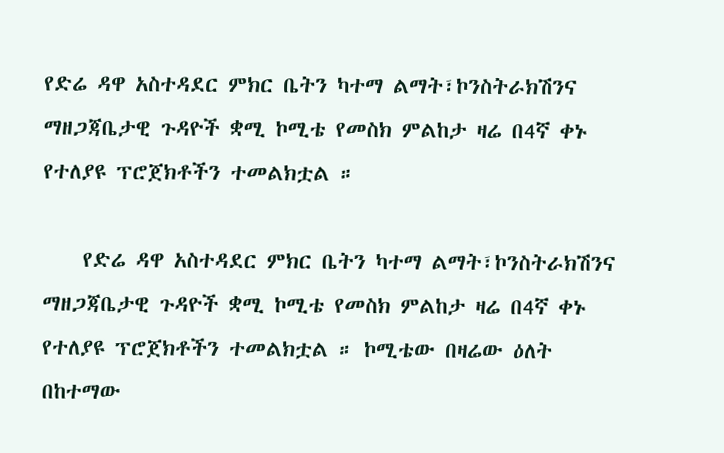የድሬ ዳዋ አስተዳደር ምክር ቤትን ካተማ ልማት፣ኮንስትራክሽንና ማዘጋጃቤታዊ ጉዳዮች ቋሚ ኮሚቴ የመስክ ምልከታ ዛሬ በ4ኛ ቀኑ የተለያዩ ፕሮጀክቶችን ተመልክቷል ።

    የድሬ ዳዋ አስተዳደር ምክር ቤትን ካተማ ልማት፣ኮንስትራክሽንና ማዘጋጃቤታዊ ጉዳዮች ቋሚ ኮሚቴ የመስክ ምልከታ ዛሬ በ4ኛ ቀኑ የተለያዩ ፕሮጀክቶችን ተመልክቷል ። ኮሚቴው በዛሬው ዕለት በከተማው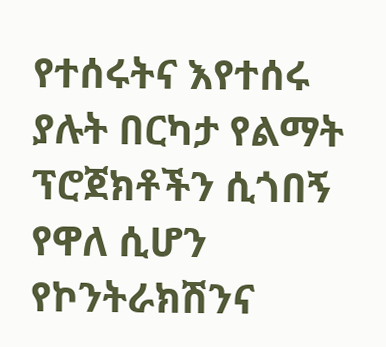የተሰሩትና እየተሰሩ ያሉት በርካታ የልማት ፕሮጀክቶችን ሲጎበኝ የዋለ ሲሆን የኮንትራክሽንና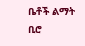ቤቶች ልማት ቢሮ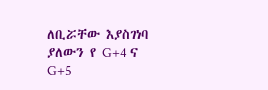ለቢሯቸው እያስገነባ ያለውን የ G+4 ና G+5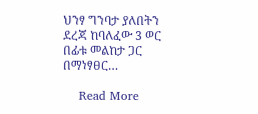ህንፃ ግንባታ ያለበትን ደረጃ ከባለፈው 3 ወር በፊቱ መልከታ ጋር በማነፃፀር…

    Read More